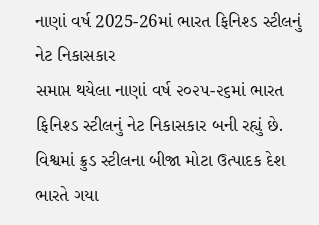નાણાં વર્ષ 2025-26માં ભારત ફિનિશ્ડ સ્ટીલનું નેટ નિકાસકાર
સમાપ્ત થયેલા નાણાં વર્ષ ૨૦૨૫-૨૬માં ભારત ફિનિશ્ડ સ્ટીલનું નેટ નિકાસકાર બની રહ્યું છે. વિશ્વમાં ક્રુડ સ્ટીલના બીજા મોટા ઉત્પાદક દેશ ભારતે ગયા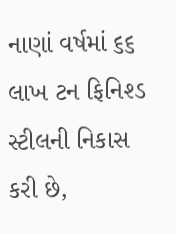નાણાં વર્ષમાં ૬૬ લાખ ટન ફિનિશ્ડ સ્ટીલની નિકાસ કરી છે,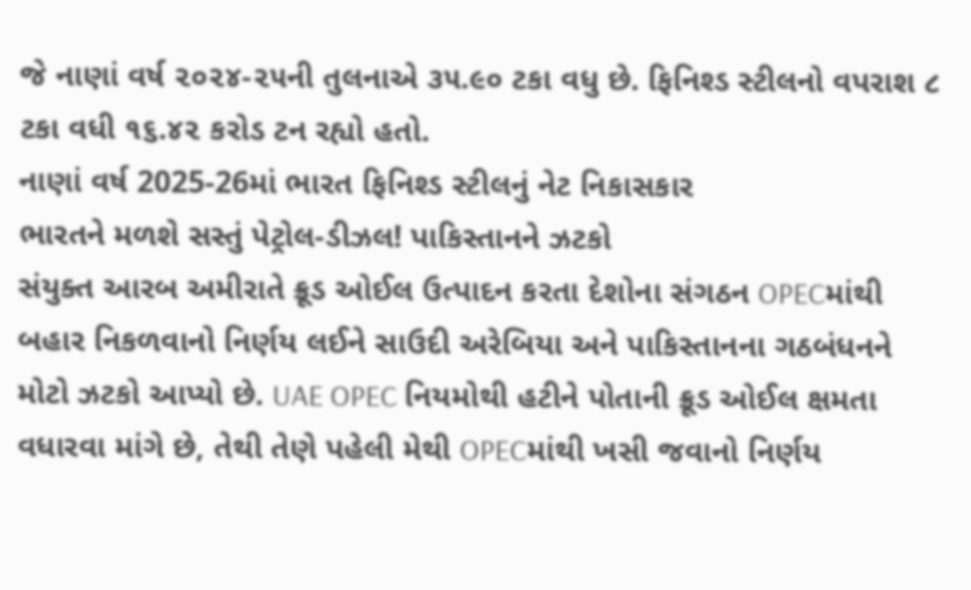જે નાણાં વર્ષ ૨૦૨૪-૨૫ની તુલનાએ ૩૫.૯૦ ટકા વધુ છે. ફિનિશ્ડ સ્ટીલનો વપરાશ ૮ ટકા વધી ૧૬.૪૨ કરોડ ટન રહ્યો હતો.
નાણાં વર્ષ 2025-26માં ભારત ફિનિશ્ડ સ્ટીલનું નેટ નિકાસકાર
ભારતને મળશે સસ્તું પેટ્રોલ-ડીઝલ! પાકિસ્તાનને ઝટકો
સંયુક્ત આરબ અમીરાતે ક્રૂડ ઓઈલ ઉત્પાદન કરતા દેશોના સંગઠન OPECમાંથી બહાર નિકળવાનો નિર્ણય લઈને સાઉદી અરેબિયા અને પાકિસ્તાનના ગઠબંધનને મોટો ઝટકો આપ્યો છે. UAE OPEC નિયમોથી હટીને પોતાની ક્રૂડ ઓઈલ ક્ષમતા વધારવા માંગે છે, તેથી તેણે પહેલી મેથી OPECમાંથી ખસી જવાનો નિર્ણય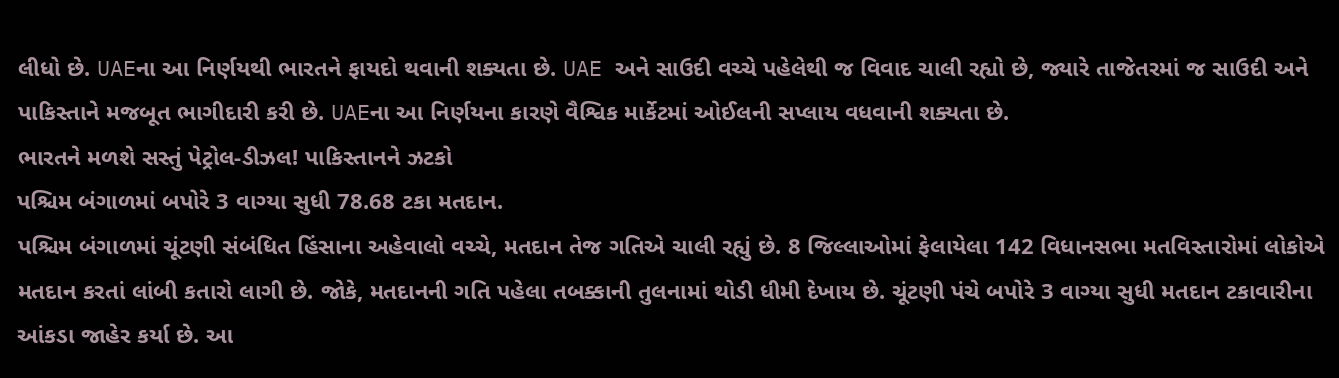લીધો છે. UAEના આ નિર્ણયથી ભારતને ફાયદો થવાની શક્યતા છે. UAE અને સાઉદી વચ્ચે પહેલેથી જ વિવાદ ચાલી રહ્યો છે, જ્યારે તાજેતરમાં જ સાઉદી અને પાકિસ્તાને મજબૂત ભાગીદારી કરી છે. UAEના આ નિર્ણયના કારણે વૈશ્વિક માર્કેટમાં ઓઈલની સપ્લાય વધવાની શક્યતા છે.
ભારતને મળશે સસ્તું પેટ્રોલ-ડીઝલ! પાકિસ્તાનને ઝટકો
પશ્ચિમ બંગાળમાં બપોરે 3 વાગ્યા સુધી 78.68 ટકા મતદાન.
પશ્ચિમ બંગાળમાં ચૂંટણી સંબંધિત હિંસાના અહેવાલો વચ્ચે, મતદાન તેજ ગતિએ ચાલી રહ્યું છે. 8 જિલ્લાઓમાં ફેલાયેલા 142 વિધાનસભા મતવિસ્તારોમાં લોકોએ મતદાન કરતાં લાંબી કતારો લાગી છે. જોકે, મતદાનની ગતિ પહેલા તબક્કાની તુલનામાં થોડી ધીમી દેખાય છે. ચૂંટણી પંચે બપોરે 3 વાગ્યા સુધી મતદાન ટકાવારીના આંકડા જાહેર કર્યા છે. આ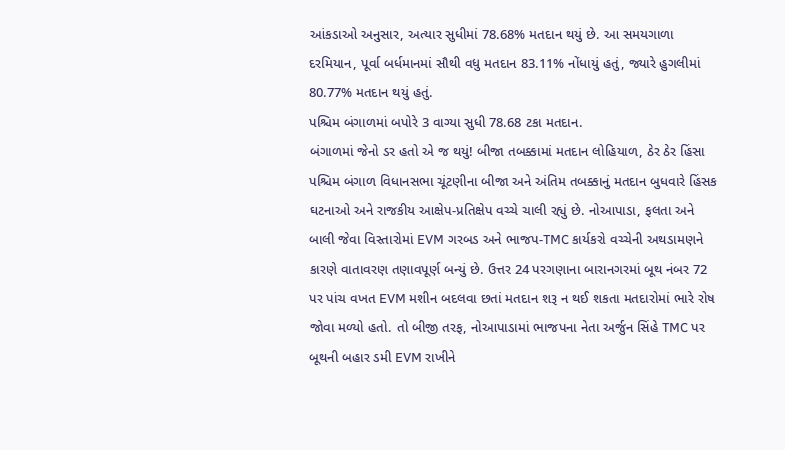આંકડાઓ અનુસાર, અત્યાર સુધીમાં 78.68% મતદાન થયું છે. આ સમયગાળા દરમિયાન, પૂર્વા બર્ધમાનમાં સૌથી વધુ મતદાન 83.11% નોંધાયું હતું, જ્યારે હુગલીમાં 80.77% મતદાન થયું હતું.
પશ્ચિમ બંગાળમાં બપોરે 3 વાગ્યા સુધી 78.68 ટકા મતદાન.
બંગાળમાં જેનો ડર હતો એ જ થયું! બીજા તબક્કામાં મતદાન લોહિયાળ, ઠેર ઠેર હિંસા
પશ્ચિમ બંગાળ વિધાનસભા ચૂંટણીના બીજા અને અંતિમ તબક્કાનું મતદાન બુધવારે હિંસક ઘટનાઓ અને રાજકીય આક્ષેપ-પ્રતિક્ષેપ વચ્ચે ચાલી રહ્યું છે. નોઆપાડા, ફલતા અને બાલી જેવા વિસ્તારોમાં EVM ગરબડ અને ભાજપ-TMC કાર્યકરો વચ્ચેની અથડામણને કારણે વાતાવરણ તણાવપૂર્ણ બન્યું છે. ઉત્તર 24 પરગણાના બારાનગરમાં બૂથ નંબર 72 પર પાંચ વખત EVM મશીન બદલવા છતાં મતદાન શરૂ ન થઈ શકતા મતદારોમાં ભારે રોષ જોવા મળ્યો હતો. તો બીજી તરફ, નોઆપાડામાં ભાજપના નેતા અર્જુન સિંહે TMC પર બૂથની બહાર ડમી EVM રાખીને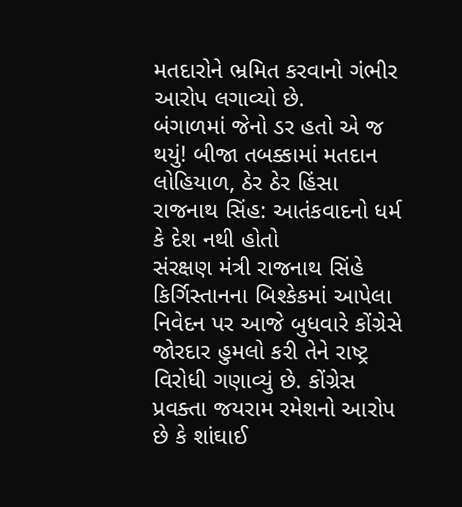મતદારોને ભ્રમિત કરવાનો ગંભીર આરોપ લગાવ્યો છે.
બંગાળમાં જેનો ડર હતો એ જ થયું! બીજા તબક્કામાં મતદાન લોહિયાળ, ઠેર ઠેર હિંસા
રાજનાથ સિંહ: આતંકવાદનો ધર્મ કે દેશ નથી હોતો
સંરક્ષણ મંત્રી રાજનાથ સિંહે કિર્ગિસ્તાનના બિશ્કેકમાં આપેલા નિવેદન પર આજે બુધવારે કોંગ્રેસે જોરદાર હુમલો કરી તેને રાષ્ટ્ર વિરોધી ગણાવ્યું છે. કોંગ્રેસ પ્રવક્તા જયરામ રમેશનો આરોપ છે કે શાંઘાઈ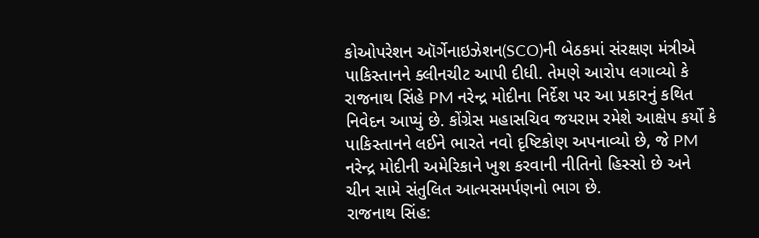કોઓપરેશન ઑર્ગેનાઇઝેશન(SCO)ની બેઠકમાં સંરક્ષણ મંત્રીએ પાકિસ્તાનને ક્લીનચીટ આપી દીધી. તેમણે આરોપ લગાવ્યો કે રાજનાથ સિંહે PM નરેન્દ્ર મોદીના નિર્દેશ પર આ પ્રકારનું કથિત નિવેદન આપ્યું છે. કોંગ્રેસ મહાસચિવ જયરામ રમેશે આક્ષેપ કર્યો કે પાકિસ્તાનને લઈને ભારતે નવો દૃષ્ટિકોણ અપનાવ્યો છે, જે PM નરેન્દ્ર મોદીની અમેરિકાને ખુશ કરવાની નીતિનો હિસ્સો છે અને ચીન સામે સંતુલિત આત્મસમર્પણનો ભાગ છે.
રાજનાથ સિંહ: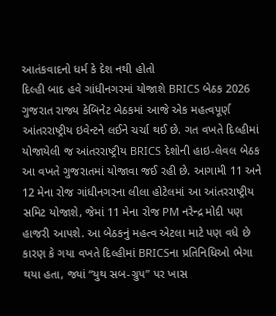આતંકવાદનો ધર્મ કે દેશ નથી હોતો
દિલ્હી બાદ હવે ગાંધીનગરમાં યોજાશે BRICS બેઠક 2026
ગુજરાત રાજ્ય કેબિનેટ બેઠકમાં આજે એક મહત્વપૂર્ણ આંતરરાષ્ટ્રીય ઇવેન્ટને લઈને ચર્ચા થઈ છે. ગત વખતે દિલ્હીમાં યોજાયેલી જ આંતરરાષ્ટ્રીય BRICS દેશોની હાઇ-લેવલ બેઠક આ વખતે ગુજરાતમાં યોજાવા જઈ રહી છે. આગામી 11 અને 12 મેના રોજ ગાંધીનગરના લીલા હોટેલમાં આ આંતરરાષ્ટ્રીય સમિટ યોજાશે, જેમાં 11 મેના રોજ PM નરેન્દ્ર મોદી પણ હાજરી આપશે. આ બેઠકનું મહત્વ એટલા માટે પણ વધે છે કારણ કે ગયા વખતે દિલ્હીમાં BRICSના પ્રતિનિધિઓ ભેગા થયા હતા, જ્યાં “યુથ સબ-ગ્રુપ” પર ખાસ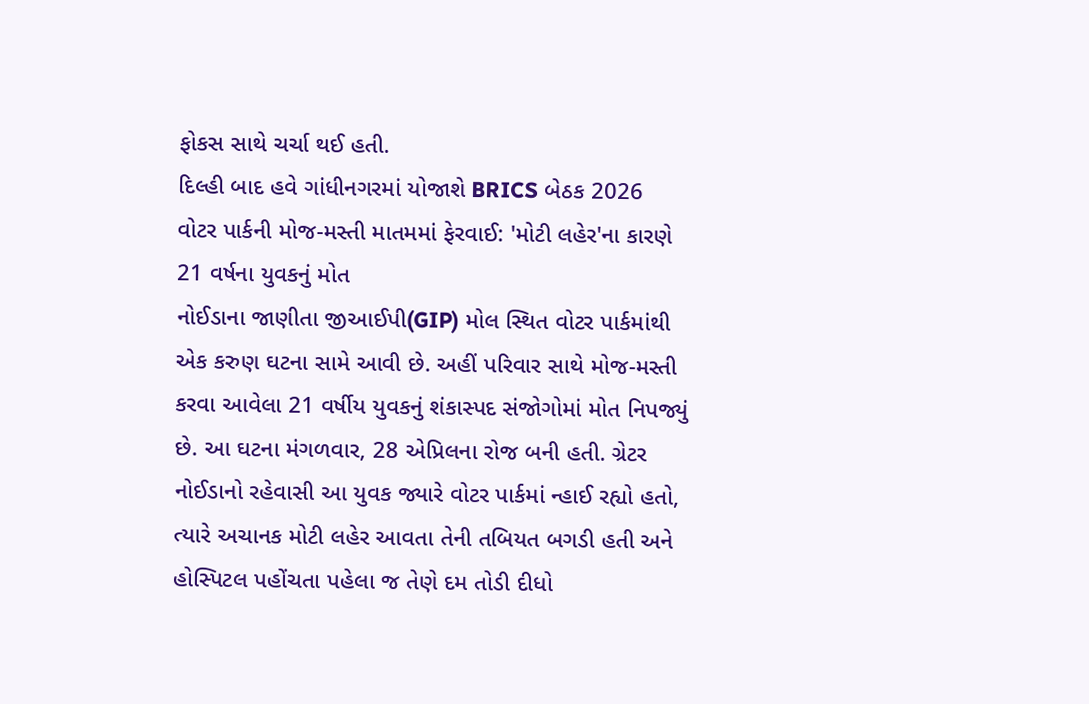ફોકસ સાથે ચર્ચા થઈ હતી.
દિલ્હી બાદ હવે ગાંધીનગરમાં યોજાશે BRICS બેઠક 2026
વોટર પાર્કની મોજ-મસ્તી માતમમાં ફેરવાઈ: 'મોટી લહેર'ના કારણે 21 વર્ષના યુવકનું મોત
નોઈડાના જાણીતા જીઆઈપી(GIP) મોલ સ્થિત વોટર પાર્કમાંથી એક કરુણ ઘટના સામે આવી છે. અહીં પરિવાર સાથે મોજ-મસ્તી કરવા આવેલા 21 વર્ષીય યુવકનું શંકાસ્પદ સંજોગોમાં મોત નિપજ્યું છે. આ ઘટના મંગળવાર, 28 એપ્રિલના રોજ બની હતી. ગ્રેટર નોઈડાનો રહેવાસી આ યુવક જ્યારે વોટર પાર્કમાં ન્હાઈ રહ્યો હતો, ત્યારે અચાનક મોટી લહેર આવતા તેની તબિયત બગડી હતી અને હોસ્પિટલ પહોંચતા પહેલા જ તેણે દમ તોડી દીધો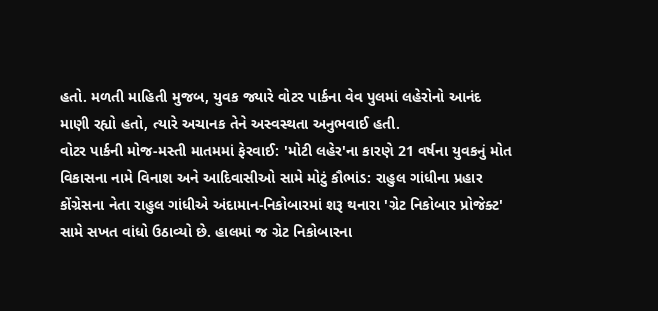હતો. મળતી માહિતી મુજબ, યુવક જ્યારે વોટર પાર્કના વેવ પુલમાં લહેરોનો આનંદ માણી રહ્યો હતો, ત્યારે અચાનક તેને અસ્વસ્થતા અનુભવાઈ હતી.
વોટર પાર્કની મોજ-મસ્તી માતમમાં ફેરવાઈ: 'મોટી લહેર'ના કારણે 21 વર્ષના યુવકનું મોત
વિકાસના નામે વિનાશ અને આદિવાસીઓ સામે મોટું કૌભાંડ: રાહુલ ગાંધીના પ્રહાર
કોંગ્રેસના નેતા રાહુલ ગાંધીએ અંદામાન-નિકોબારમાં શરૂ થનારા 'ગ્રેટ નિકોબાર પ્રોજેક્ટ' સામે સખત વાંધો ઉઠાવ્યો છે. હાલમાં જ ગ્રેટ નિકોબારના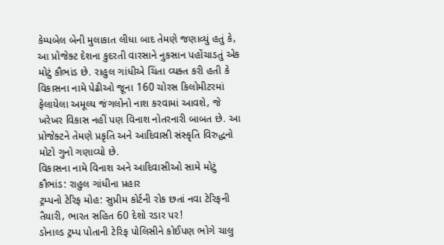કેમ્પબેલ બેની મુલાકાત લીધા બાદ તેમણે જણાવ્યું હતું કે, આ પ્રોજેક્ટ દેશના કુદરતી વારસાને નુકસાન પહોંચાડતું એક મોટું કૌભાંડ છે. રાહુલ ગાંધીએ ચિંતા વ્યક્ત કરી હતી કે વિકાસના નામે પેઢીઓ જૂના 160 ચોરસ કિલોમીટરમાં ફેલાયેલા અમૂલ્ય જંગલોનો નાશ કરવામાં આવશે, જે ખરેખર વિકાસ નહીં પણ વિનાશ નોતરનારી બાબત છે. આ પ્રોજેક્ટને તેમણે પ્રકૃતિ અને આદિવાસી સંસ્કૃતિ વિરુદ્ધનો મોટો ગુનો ગણાવ્યો છે.
વિકાસના નામે વિનાશ અને આદિવાસીઓ સામે મોટું કૌભાંડ: રાહુલ ગાંધીના પ્રહાર
ટ્રમ્પનો ટેરિફ મોહ: સુપ્રીમ કોર્ટની રોક છતાં નવા ટેરિફની તૈયારી, ભારત સહિત 60 દેશો રડાર પર!
ડોનાલ્ડ ટ્રમ્પ પોતાની ટેરિફ પોલિસીને કોઈપણ ભોગે ચાલુ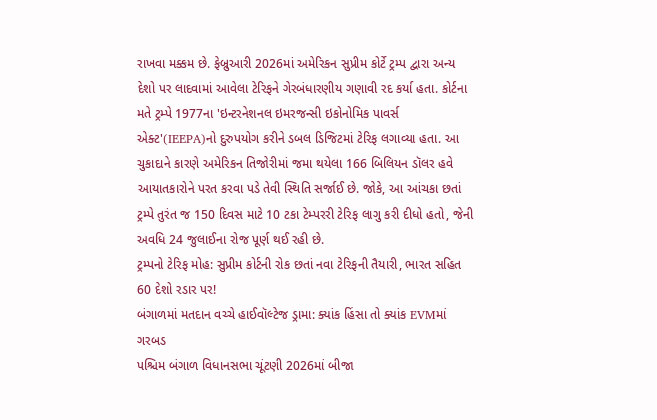રાખવા મક્કમ છે. ફેબ્રુઆરી 2026માં અમેરિકન સુપ્રીમ કોર્ટે ટ્રમ્પ દ્વારા અન્ય દેશો પર લાદવામાં આવેલા ટેરિફને ગેરબંધારણીય ગણાવી રદ કર્યા હતા. કોર્ટના મતે ટ્રમ્પે 1977ના 'ઇન્ટરનેશનલ ઇમરજન્સી ઇકોનોમિક પાવર્સ એક્ટ'(IEEPA)નો દુરુપયોગ કરીને ડબલ ડિજિટમાં ટેરિફ લગાવ્યા હતા. આ ચુકાદાને કારણે અમેરિકન તિજોરીમાં જમા થયેલા 166 બિલિયન ડૉલર હવે આયાતકારોને પરત કરવા પડે તેવી સ્થિતિ સર્જાઈ છે. જોકે, આ આંચકા છતાં ટ્રમ્પે તુરંત જ 150 દિવસ માટે 10 ટકા ટેમ્પરરી ટેરિફ લાગુ કરી દીધો હતો, જેની અવધિ 24 જુલાઈના રોજ પૂર્ણ થઈ રહી છે.
ટ્રમ્પનો ટેરિફ મોહ: સુપ્રીમ કોર્ટની રોક છતાં નવા ટેરિફની તૈયારી, ભારત સહિત 60 દેશો રડાર પર!
બંગાળમાં મતદાન વચ્ચે હાઈવૉલ્ટેજ ડ્રામા: ક્યાંક હિંસા તો ક્યાંક EVMમાં ગરબડ
પશ્ચિમ બંગાળ વિધાનસભા ચૂંટણી 2026માં બીજા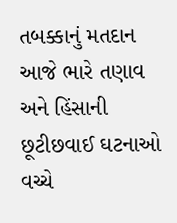તબક્કાનું મતદાન આજે ભારે તણાવ અને હિંસાની છૂટીછવાઈ ઘટનાઓ વચ્ચે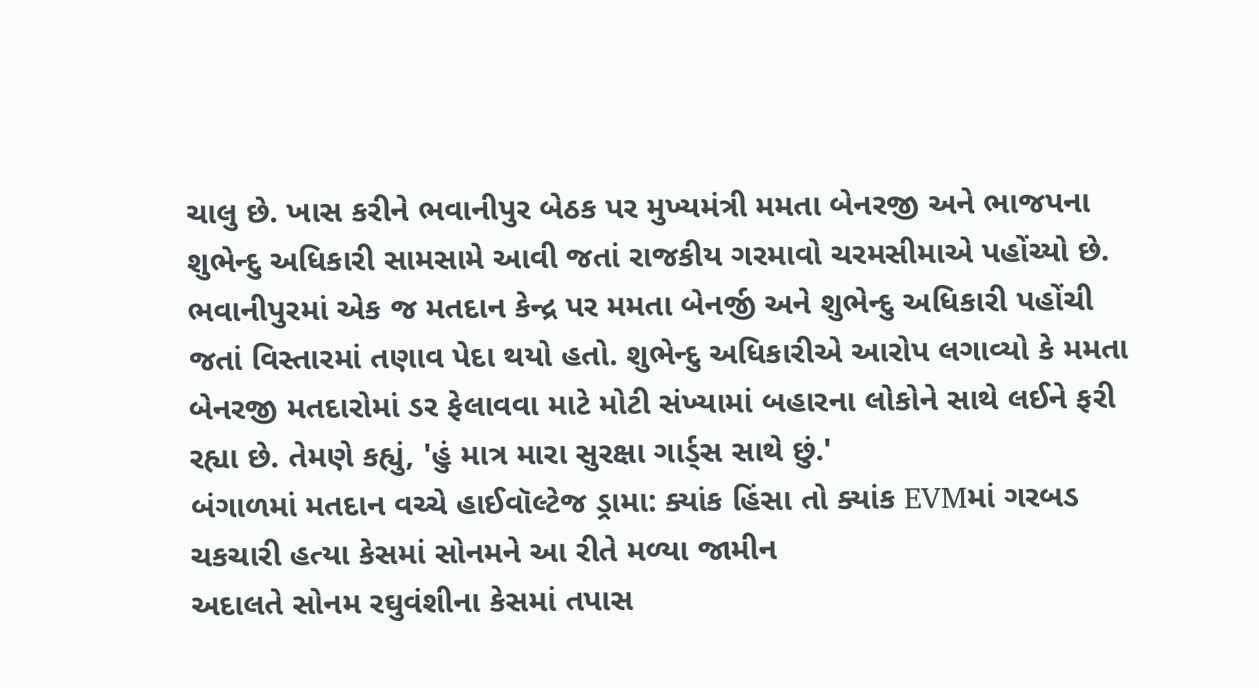ચાલુ છે. ખાસ કરીને ભવાનીપુર બેઠક પર મુખ્યમંત્રી મમતા બેનરજી અને ભાજપના શુભેન્દુ અધિકારી સામસામે આવી જતાં રાજકીય ગરમાવો ચરમસીમાએ પહોંચ્યો છે. ભવાનીપુરમાં એક જ મતદાન કેન્દ્ર પર મમતા બેનર્જી અને શુભેન્દુ અધિકારી પહોંચી જતાં વિસ્તારમાં તણાવ પેદા થયો હતો. શુભેન્દુ અધિકારીએ આરોપ લગાવ્યો કે મમતા બેનરજી મતદારોમાં ડર ફેલાવવા માટે મોટી સંખ્યામાં બહારના લોકોને સાથે લઈને ફરી રહ્યા છે. તેમણે કહ્યું, 'હું માત્ર મારા સુરક્ષા ગાર્ડ્સ સાથે છું.'
બંગાળમાં મતદાન વચ્ચે હાઈવૉલ્ટેજ ડ્રામા: ક્યાંક હિંસા તો ક્યાંક EVMમાં ગરબડ
ચકચારી હત્યા કેસમાં સોનમને આ રીતે મળ્યા જામીન
અદાલતે સોનમ રઘુવંશીના કેસમાં તપાસ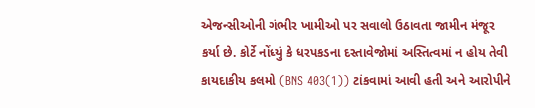એજન્સીઓની ગંભીર ખામીઓ પર સવાલો ઉઠાવતા જામીન મંજૂર કર્યા છે. કોર્ટે નોંધ્યું કે ધરપકડના દસ્તાવેજોમાં અસ્તિત્વમાં ન હોય તેવી કાયદાકીય કલમો (BNS 403(1)) ટાંકવામાં આવી હતી અને આરોપીને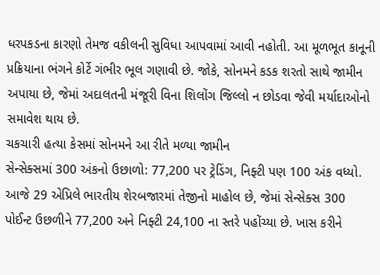ધરપકડના કારણો તેમજ વકીલની સુવિધા આપવામાં આવી નહોતી. આ મૂળભૂત કાનૂની પ્રક્રિયાના ભંગને કોર્ટે ગંભીર ભૂલ ગણાવી છે. જોકે, સોનમને કડક શરતો સાથે જામીન અપાયા છે, જેમાં અદાલતની મંજૂરી વિના શિલોંગ જિલ્લો ન છોડવા જેવી મર્યાદાઓનો સમાવેશ થાય છે.
ચકચારી હત્યા કેસમાં સોનમને આ રીતે મળ્યા જામીન
સેન્સેક્સમાં 300 અંકનો ઉછાળો: 77,200 પર ટ્રેડિંગ, નિફ્ટી પણ 100 અંક વધ્યો.
આજે 29 એપ્રિલે ભારતીય શેરબજારમાં તેજીનો માહોલ છે, જેમાં સેન્સેક્સ 300 પોઈન્ટ ઉછળીને 77,200 અને નિફ્ટી 24,100 ના સ્તરે પહોંચ્યા છે. ખાસ કરીને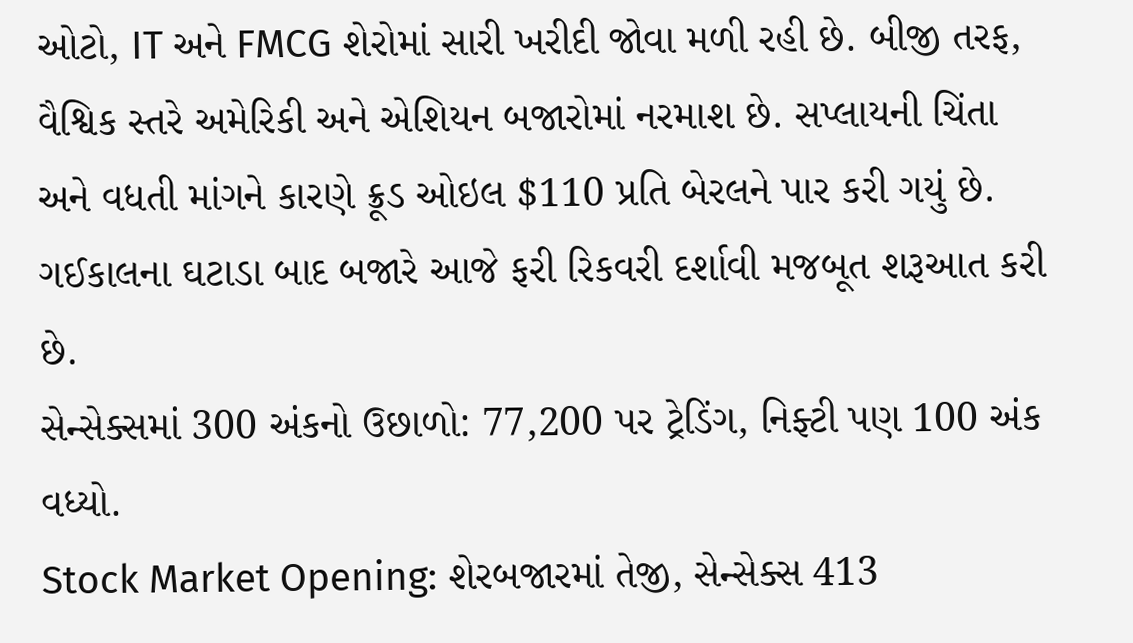ઓટો, IT અને FMCG શેરોમાં સારી ખરીદી જોવા મળી રહી છે. બીજી તરફ, વૈશ્વિક સ્તરે અમેરિકી અને એશિયન બજારોમાં નરમાશ છે. સપ્લાયની ચિંતા અને વધતી માંગને કારણે ક્રૂડ ઓઇલ $110 પ્રતિ બેરલને પાર કરી ગયું છે. ગઈકાલના ઘટાડા બાદ બજારે આજે ફરી રિકવરી દર્શાવી મજબૂત શરૂઆત કરી છે.
સેન્સેક્સમાં 300 અંકનો ઉછાળો: 77,200 પર ટ્રેડિંગ, નિફ્ટી પણ 100 અંક વધ્યો.
Stock Market Opening: શેરબજારમાં તેજી, સેન્સેક્સ 413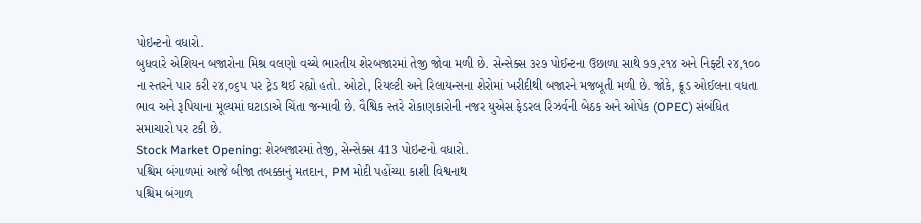પોઇન્ટનો વધારો.
બુધવારે એશિયન બજારોના મિશ્ર વલણો વચ્ચે ભારતીય શેરબજારમાં તેજી જોવા મળી છે. સેન્સેક્સ ૩૨૭ પોઈન્ટના ઉછાળા સાથે ૭૭,૨૧૪ અને નિફ્ટી ૨૪,૧૦૦ ના સ્તરને પાર કરી ૨૪,૦૬૫ પર ટ્રેડ થઈ રહ્યો હતો. ઓટો, રિયલ્ટી અને રિલાયન્સના શેરોમાં ખરીદીથી બજારને મજબૂતી મળી છે. જોકે, ક્રૂડ ઓઈલના વધતા ભાવ અને રૂપિયાના મૂલ્યમાં ઘટાડાએ ચિંતા જન્માવી છે. વૈશ્વિક સ્તરે રોકાણકારોની નજર યુએસ ફેડરલ રિઝર્વની બેઠક અને ઓપેક (OPEC) સંબંધિત સમાચારો પર ટકી છે.
Stock Market Opening: શેરબજારમાં તેજી, સેન્સેક્સ 413 પોઇન્ટનો વધારો.
પશ્ચિમ બંગાળમાં આજે બીજા તબક્કાનું મતદાન, PM મોદી પહોંચ્યા કાશી વિશ્વનાથ
પશ્ચિમ બંગાળ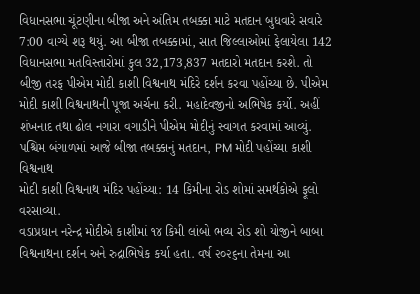વિધાનસભા ચૂંટણીના બીજા અને અંતિમ તબક્કા માટે મતદાન બુધવારે સવારે 7:00 વાગ્યે શરૂ થયું. આ બીજા તબક્કામાં, સાત જિલ્લાઓમાં ફેલાયેલા 142 વિધાનસભા મતવિસ્તારોમાં કુલ 32,173,837 મતદારો મતદાન કરશે. તો બીજી તરફ પીએમ મોદી કાશી વિશ્વનાથ મંદિરે દર્શન કરવા પહોંચ્યા છે. પીએમ મોદી કાશી વિશ્વનાથની પૂજા અર્ચના કરી. મહાદેવજીનો અભિષેક કર્યો. અહીં શંખનાદ તથા ઢોલ નગારા વગાડીને પીએમ મોદીનું સ્વાગત કરવામાં આવ્યું.
પશ્ચિમ બંગાળમાં આજે બીજા તબક્કાનું મતદાન, PM મોદી પહોંચ્યા કાશી વિશ્વનાથ
મોદી કાશી વિશ્વનાથ મંદિર પહોંચ્યા: 14 કિમીના રોડ શોમાં સમર્થકોએ ફૂલો વરસાવ્યા.
વડાપ્રધાન નરેન્દ્ર મોદીએ કાશીમાં ૧૪ કિમી લાંબો ભવ્ય રોડ શો યોજીને બાબા વિશ્વનાથના દર્શન અને રુદ્રાભિષેક કર્યા હતા. વર્ષ ૨૦૨૬ના તેમના આ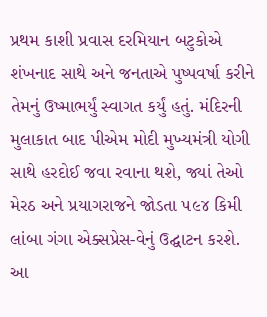પ્રથમ કાશી પ્રવાસ દરમિયાન બટુકોએ શંખનાદ સાથે અને જનતાએ પુષ્પવર્ષા કરીને તેમનું ઉષ્માભર્યું સ્વાગત કર્યું હતું. મંદિરની મુલાકાત બાદ પીએમ મોદી મુખ્યમંત્રી યોગી સાથે હરદોઈ જવા રવાના થશે, જ્યાં તેઓ મેરઠ અને પ્રયાગરાજને જોડતા ૫૯૪ કિમી લાંબા ગંગા એક્સપ્રેસ-વેનું ઉદ્ઘાટન કરશે. આ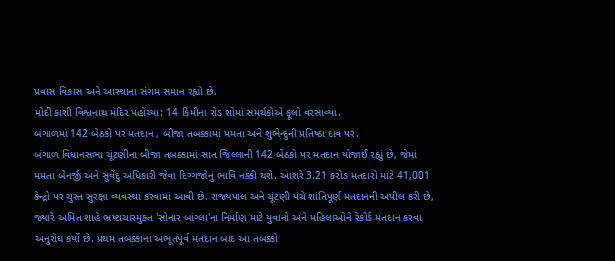પ્રવાસ વિકાસ અને આસ્થાના સંગમ સમાન રહ્યો છે.
મોદી કાશી વિશ્વનાથ મંદિર પહોંચ્યા: 14 કિમીના રોડ શોમાં સમર્થકોએ ફૂલો વરસાવ્યા.
બંગાળમાં 142 બેઠકો પર મતદાન , બીજા તબક્કામાં મમતા અને શુભેન્દુની પ્રતિષ્ઠા દાવ પર.
બંગાળ વિધાનસભા ચૂંટણીના બીજા તબક્કામાં સાત જિલ્લાની 142 બેઠકો પર મતદાન યોજાઈ રહ્યું છે, જેમાં મમતા બેનર્જી અને સુવેંદુ અધિકારી જેવા દિગ્ગજોનું ભાવિ નક્કી થશે. આશરે 3.21 કરોડ મતદારો માટે 41,001 કેન્દ્રો પર ચુસ્ત સુરક્ષા વ્યવસ્થા કરવામાં આવી છે. રાજ્યપાલ અને ચૂંટણી પંચે શાંતિપૂર્ણ મતદાનની અપીલ કરી છે, જ્યારે અમિત શાહે ભ્રષ્ટાચારમુક્ત 'સોનાર બાંગ્લા'ના નિર્માણ માટે યુવાનો અને મહિલાઓને રેકોર્ડ મતદાન કરવા અનુરોધ કર્યો છે. પ્રથમ તબક્કાના અભૂતપૂર્વ મતદાન બાદ આ તબક્કો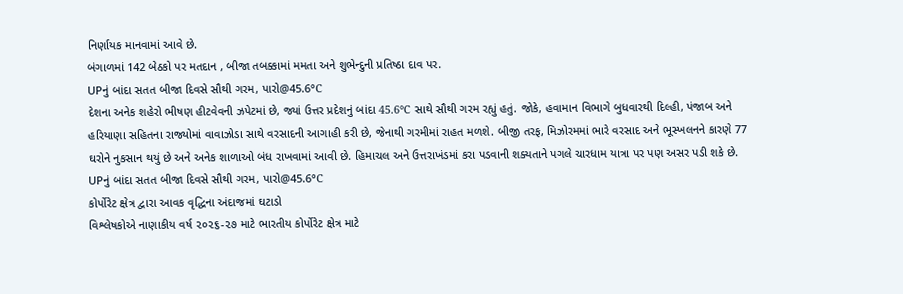નિર્ણાયક માનવામાં આવે છે.
બંગાળમાં 142 બેઠકો પર મતદાન , બીજા તબક્કામાં મમતા અને શુભેન્દુની પ્રતિષ્ઠા દાવ પર.
UPનું બાંદા સતત બીજા દિવસે સૌથી ગરમ, પારો@45.6°C
દેશના અનેક શહેરો ભીષણ હીટવેવની ઝપેટમાં છે, જ્યાં ઉત્તર પ્રદેશનું બાંદા 45.6°C સાથે સૌથી ગરમ રહ્યું હતું. જોકે, હવામાન વિભાગે બુધવારથી દિલ્હી, પંજાબ અને હરિયાણા સહિતના રાજ્યોમાં વાવાઝોડા સાથે વરસાદની આગાહી કરી છે, જેનાથી ગરમીમાં રાહત મળશે. બીજી તરફ, મિઝોરમમાં ભારે વરસાદ અને ભૂસ્ખલનને કારણે 77 ઘરોને નુકસાન થયું છે અને અનેક શાળાઓ બંધ રાખવામાં આવી છે. હિમાચલ અને ઉત્તરાખંડમાં કરા પડવાની શક્યતાને પગલે ચારધામ યાત્રા પર પણ અસર પડી શકે છે.
UPનું બાંદા સતત બીજા દિવસે સૌથી ગરમ, પારો@45.6°C
કોર્પોરેટ ક્ષેત્ર દ્વારા આવક વૃદ્ધિના અંદાજમાં ઘટાડો
વિશ્લેષકોએ નાણાકીય વર્ષ ૨૦૨૬-૨૭ માટે ભારતીય કોર્પોરેટ ક્ષેત્ર માટે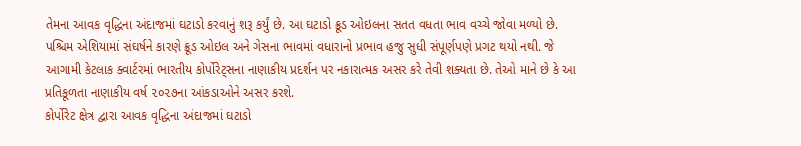તેમના આવક વૃદ્ધિના અંદાજમાં ઘટાડો કરવાનું શરૂ કર્યું છે. આ ઘટાડો ક્રૂડ ઓઇલના સતત વધતા ભાવ વચ્ચે જોવા મળ્યો છે. પશ્ચિમ એશિયામાં સંઘર્ષને કારણે ક્રૂડ ઓઇલ અને ગેસના ભાવમાં વધારાનો પ્રભાવ હજુ સુધી સંપૂર્ણપણે પ્રગટ થયો નથી. જે આગામી કેટલાક ક્વાર્ટરમાં ભારતીય કોર્પોરેટ્સના નાણાકીય પ્રદર્શન પર નકારાત્મક અસર કરે તેવી શક્યતા છે. તેઓ માને છે કે આ પ્રતિકૂળતા નાણાકીય વર્ષ ૨૦૨૭ના આંકડાઓને અસર કરશે.
કોર્પોરેટ ક્ષેત્ર દ્વારા આવક વૃદ્ધિના અંદાજમાં ઘટાડો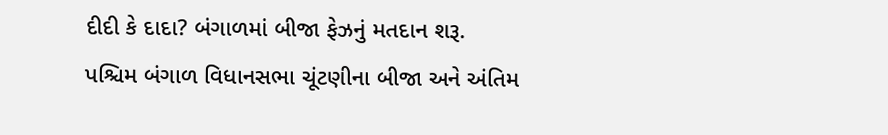દીદી કે દાદા? બંગાળમાં બીજા ફેઝનું મતદાન શરૂ.
પશ્ચિમ બંગાળ વિધાનસભા ચૂંટણીના બીજા અને અંતિમ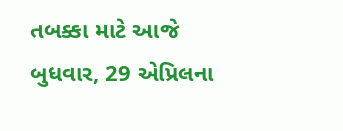તબક્કા માટે આજે બુધવાર, 29 એપ્રિલના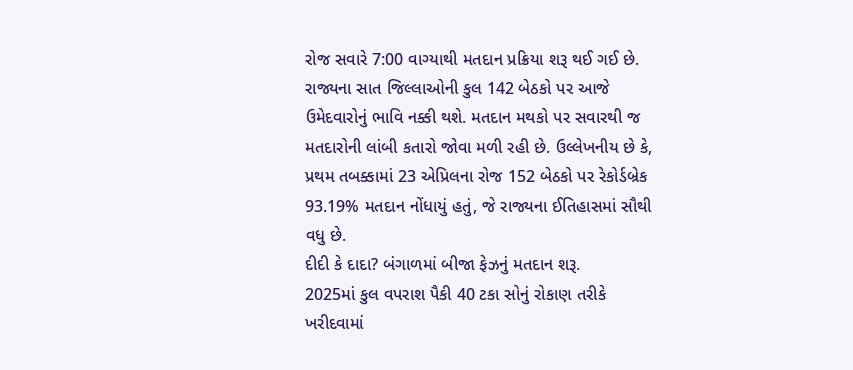રોજ સવારે 7:00 વાગ્યાથી મતદાન પ્રક્રિયા શરૂ થઈ ગઈ છે. રાજ્યના સાત જિલ્લાઓની કુલ 142 બેઠકો પર આજે ઉમેદવારોનું ભાવિ નક્કી થશે. મતદાન મથકો પર સવારથી જ મતદારોની લાંબી કતારો જોવા મળી રહી છે. ઉલ્લેખનીય છે કે, પ્રથમ તબક્કામાં 23 એપ્રિલના રોજ 152 બેઠકો પર રેકોર્ડબ્રેક 93.19% મતદાન નોંધાયું હતું, જે રાજ્યના ઈતિહાસમાં સૌથી વધુ છે.
દીદી કે દાદા? બંગાળમાં બીજા ફેઝનું મતદાન શરૂ.
2025માં કુલ વપરાશ પૈકી 40 ટકા સોનું રોકાણ તરીકે ખરીદવામાં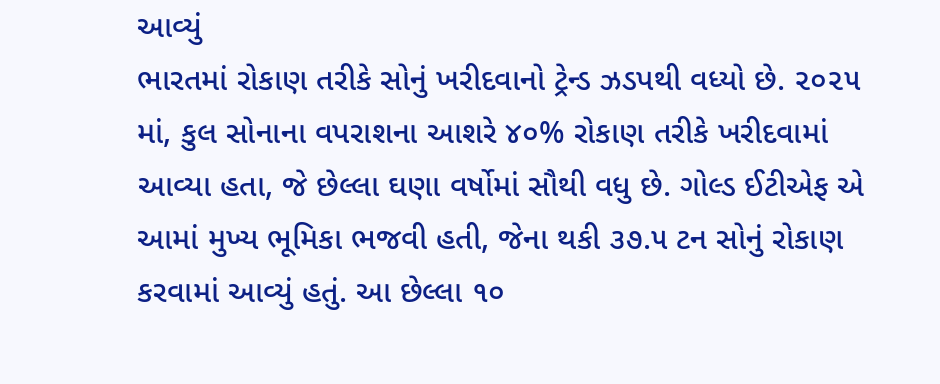આવ્યું
ભારતમાં રોકાણ તરીકે સોનું ખરીદવાનો ટ્રેન્ડ ઝડપથી વધ્યો છે. ૨૦૨૫ માં, કુલ સોનાના વપરાશના આશરે ૪૦% રોકાણ તરીકે ખરીદવામાં આવ્યા હતા, જે છેલ્લા ઘણા વર્ષોમાં સૌથી વધુ છે. ગોલ્ડ ઈટીએફ એ આમાં મુખ્ય ભૂમિકા ભજવી હતી, જેના થકી ૩૭.૫ ટન સોનું રોકાણ કરવામાં આવ્યું હતું. આ છેલ્લા ૧૦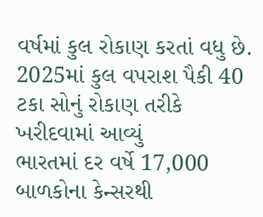વર્ષમાં કુલ રોકાણ કરતાં વધુ છે.
2025માં કુલ વપરાશ પૈકી 40 ટકા સોનું રોકાણ તરીકે ખરીદવામાં આવ્યું
ભારતમાં દર વર્ષે 17,000 બાળકોના કેન્સરથી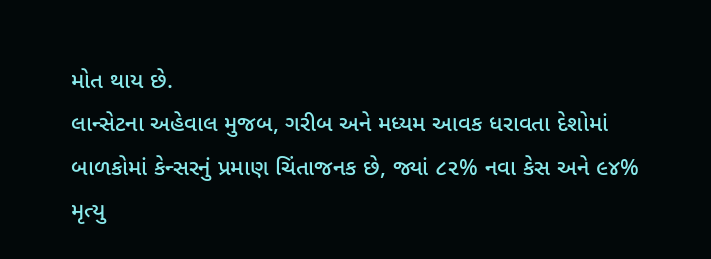મોત થાય છે.
લાન્સેટના અહેવાલ મુજબ, ગરીબ અને મધ્યમ આવક ધરાવતા દેશોમાં બાળકોમાં કેન્સરનું પ્રમાણ ચિંતાજનક છે, જ્યાં ૮૨% નવા કેસ અને ૯૪% મૃત્યુ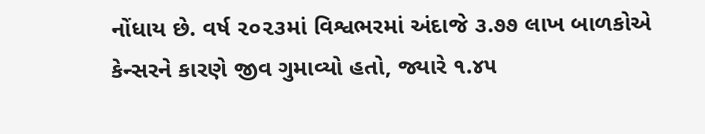નોંધાય છે. વર્ષ ૨૦૨૩માં વિશ્વભરમાં અંદાજે ૩.૭૭ લાખ બાળકોએ કેન્સરને કારણે જીવ ગુમાવ્યો હતો, જ્યારે ૧.૪૫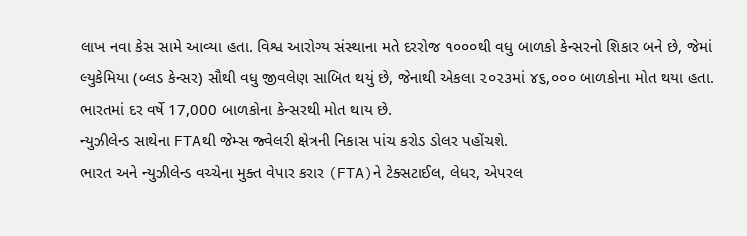લાખ નવા કેસ સામે આવ્યા હતા. વિશ્વ આરોગ્ય સંસ્થાના મતે દરરોજ ૧૦૦૦થી વધુ બાળકો કેન્સરનો શિકાર બને છે, જેમાં લ્યુકેમિયા (બ્લડ કેન્સર) સૌથી વધુ જીવલેણ સાબિત થયું છે, જેનાથી એકલા ૨૦૨૩માં ૪૬,૦૦૦ બાળકોના મોત થયા હતા.
ભારતમાં દર વર્ષે 17,000 બાળકોના કેન્સરથી મોત થાય છે.
ન્યુઝીલેન્ડ સાથેના FTAથી જેમ્સ જ્વેલરી ક્ષેત્રની નિકાસ પાંચ કરોડ ડોલર પહોંચશે.
ભારત અને ન્યુઝીલેન્ડ વચ્ચેના મુક્ત વેપાર કરાર (FTA)ને ટેક્સટાઈલ, લેધર, એપરલ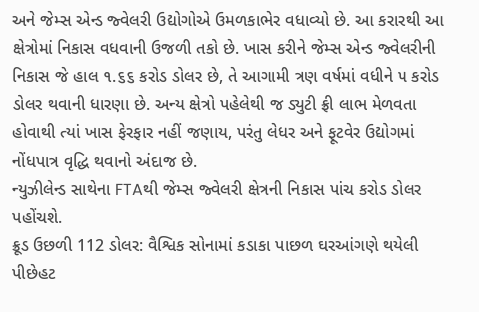અને જેમ્સ એન્ડ જ્વેલરી ઉદ્યોગોએ ઉમળકાભેર વધાવ્યો છે. આ કરારથી આ ક્ષેત્રોમાં નિકાસ વધવાની ઉજળી તકો છે. ખાસ કરીને જેમ્સ એન્ડ જ્વેલરીની નિકાસ જે હાલ ૧.૬૬ કરોડ ડોલર છે, તે આગામી ત્રણ વર્ષમાં વધીને ૫ કરોડ ડોલર થવાની ધારણા છે. અન્ય ક્ષેત્રો પહેલેથી જ ડ્યુટી ફ્રી લાભ મેળવતા હોવાથી ત્યાં ખાસ ફેરફાર નહીં જણાય, પરંતુ લેધર અને ફૂટવેર ઉદ્યોગમાં નોંધપાત્ર વૃદ્ધિ થવાનો અંદાજ છે.
ન્યુઝીલેન્ડ સાથેના FTAથી જેમ્સ જ્વેલરી ક્ષેત્રની નિકાસ પાંચ કરોડ ડોલર પહોંચશે.
ક્રૂડ ઉછળી 112 ડોલર: વૈશ્વિક સોનામાં કડાકા પાછળ ઘરઆંગણે થયેલી પીછેહટ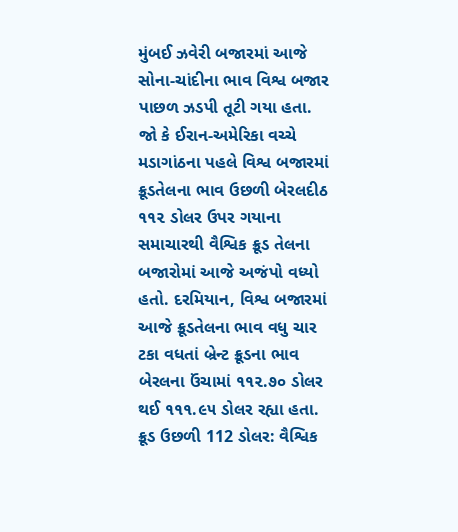મુંબઈ ઝવેરી બજારમાં આજે સોના-ચાંદીના ભાવ વિશ્વ બજાર પાછળ ઝડપી તૂટી ગયા હતા. જો કે ઈરાન-અમેરિકા વચ્ચે મડાગાંઠના પહલે વિશ્વ બજારમાં ક્રૂડતેલના ભાવ ઉછળી બેરલદીઠ ૧૧૨ ડોલર ઉપર ગયાના સમાચારથી વૈશ્વિક ક્રૂડ તેલના બજારોમાં આજે અજંપો વધ્યો હતો. દરમિયાન, વિશ્વ બજારમાં આજે ક્રૂડતેલના ભાવ વધુ ચાર ટકા વધતાં બ્રેન્ટ ક્રૂડના ભાવ બેરલના ઉંચામાં ૧૧૨.૭૦ ડોલર થઈ ૧૧૧.૯૫ ડોલર રહ્યા હતા.
ક્રૂડ ઉછળી 112 ડોલર: વૈશ્વિક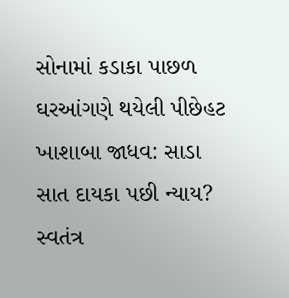સોનામાં કડાકા પાછળ ઘરઆંગણે થયેલી પીછેહટ
ખાશાબા જાધવ: સાડા સાત દાયકા પછી ન્યાય?
સ્વતંત્ર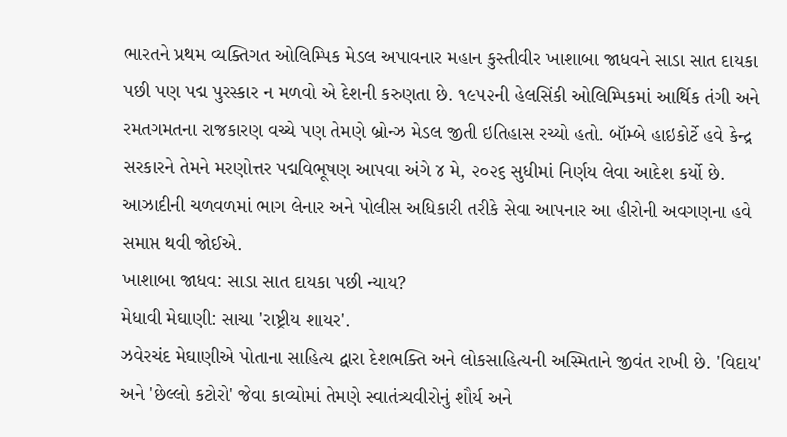ભારતને પ્રથમ વ્યક્તિગત ઓલિમ્પિક મેડલ અપાવનાર મહાન કુસ્તીવીર ખાશાબા જાધવને સાડા સાત દાયકા પછી પણ પદ્મ પુરસ્કાર ન મળવો એ દેશની કરુણતા છે. ૧૯૫૨ની હેલસિંકી ઓલિમ્પિકમાં આર્થિક તંગી અને રમતગમતના રાજકારણ વચ્ચે પણ તેમણે બ્રોન્ઝ મેડલ જીતી ઇતિહાસ રચ્યો હતો. બૉમ્બે હાઇકોર્ટે હવે કેન્દ્ર સરકારને તેમને મરણોત્તર પદ્મવિભૂષણ આપવા અંગે ૪ મે, ૨૦૨૬ સુધીમાં નિર્ણય લેવા આદેશ કર્યો છે. આઝાદીની ચળવળમાં ભાગ લેનાર અને પોલીસ અધિકારી તરીકે સેવા આપનાર આ હીરોની અવગણના હવે સમાપ્ત થવી જોઈએ.
ખાશાબા જાધવ: સાડા સાત દાયકા પછી ન્યાય?
મેધાવી મેઘાણી: સાચા 'રાષ્ટ્રીય શાયર'.
ઝવેરચંદ મેઘાણીએ પોતાના સાહિત્ય દ્વારા દેશભક્તિ અને લોકસાહિત્યની અસ્મિતાને જીવંત રાખી છે. 'વિદાય' અને 'છેલ્લો કટોરો' જેવા કાવ્યોમાં તેમણે સ્વાતંત્ર્યવીરોનું શૌર્ય અને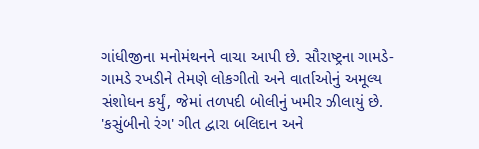ગાંધીજીના મનોમંથનને વાચા આપી છે. સૌરાષ્ટ્રના ગામડે-ગામડે રખડીને તેમણે લોકગીતો અને વાર્તાઓનું અમૂલ્ય સંશોધન કર્યું, જેમાં તળપદી બોલીનું ખમીર ઝીલાયું છે. 'કસુંબીનો રંગ' ગીત દ્વારા બલિદાન અને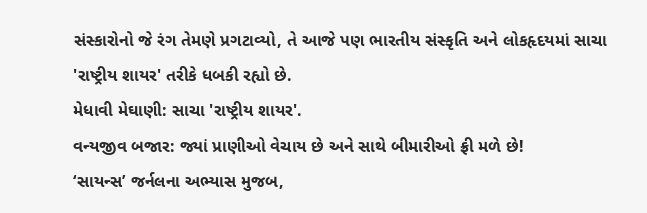સંસ્કારોનો જે રંગ તેમણે પ્રગટાવ્યો, તે આજે પણ ભારતીય સંસ્કૃતિ અને લોકહૃદયમાં સાચા 'રાષ્ટ્રીય શાયર' તરીકે ધબકી રહ્યો છે.
મેધાવી મેઘાણી: સાચા 'રાષ્ટ્રીય શાયર'.
વન્યજીવ બજાર: જ્યાં પ્રાણીઓ વેચાય છે અને સાથે બીમારીઓ ફ્રી મળે છે!
‘સાયન્સ’ જર્નલના અભ્યાસ મુજબ,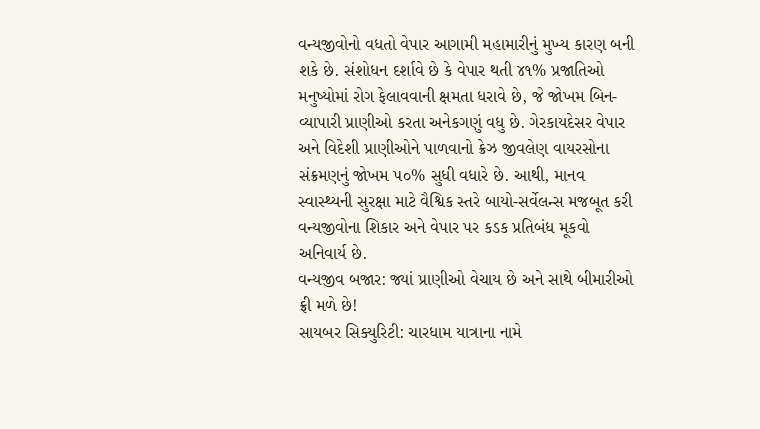વન્યજીવોનો વધતો વેપાર આગામી મહામારીનું મુખ્ય કારણ બની શકે છે. સંશોધન દર્શાવે છે કે વેપાર થતી ૪૧% પ્રજાતિઓ મનુષ્યોમાં રોગ ફેલાવવાની ક્ષમતા ધરાવે છે, જે જોખમ બિન-વ્યાપારી પ્રાણીઓ કરતા અનેકગણું વધુ છે. ગેરકાયદેસર વેપાર અને વિદેશી પ્રાણીઓને પાળવાનો ક્રેઝ જીવલેણ વાયરસોના સંક્રમણનું જોખમ ૫૦% સુધી વધારે છે. આથી, માનવ સ્વાસ્થ્યની સુરક્ષા માટે વૈશ્વિક સ્તરે બાયો-સર્વેલન્સ મજબૂત કરી વન્યજીવોના શિકાર અને વેપાર પર કડક પ્રતિબંધ મૂકવો અનિવાર્ય છે.
વન્યજીવ બજાર: જ્યાં પ્રાણીઓ વેચાય છે અને સાથે બીમારીઓ ફ્રી મળે છે!
સાયબર સિક્યુરિટી: ચારધામ યાત્રાના નામે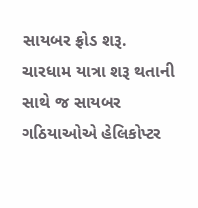સાયબર ફ્રોડ શરૂ.
ચારધામ યાત્રા શરૂ થતાની સાથે જ સાયબર ગઠિયાઓએ હેલિકોપ્ટર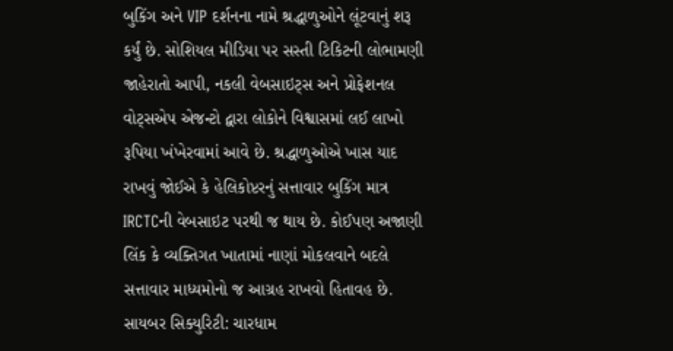બુકિંગ અને VIP દર્શનના નામે શ્રદ્ધાળુઓને લૂંટવાનું શરૂ કર્યું છે. સોશિયલ મીડિયા પર સસ્તી ટિકિટની લોભામણી જાહેરાતો આપી, નકલી વેબસાઇટ્સ અને પ્રોફેશનલ વોટ્સએપ એજન્ટો દ્વારા લોકોને વિશ્વાસમાં લઈ લાખો રૂપિયા ખંખેરવામાં આવે છે. શ્રદ્ધાળુઓએ ખાસ યાદ રાખવું જોઈએ કે હેલિકોપ્ટરનું સત્તાવાર બુકિંગ માત્ર IRCTCની વેબસાઇટ પરથી જ થાય છે. કોઈપણ અજાણી લિંક કે વ્યક્તિગત ખાતામાં નાણાં મોકલવાને બદલે સત્તાવાર માધ્યમોનો જ આગ્રહ રાખવો હિતાવહ છે.
સાયબર સિક્યુરિટી: ચારધામ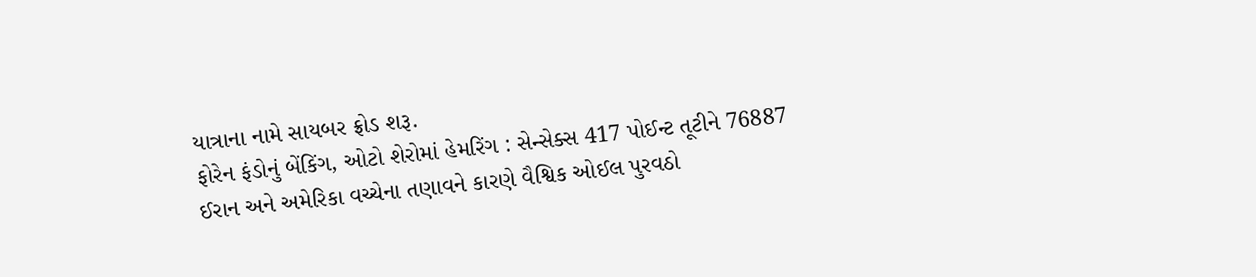યાત્રાના નામે સાયબર ફ્રોડ શરૂ.
ફોરેન ફંડોનું બેંકિંગ, ઓટો શેરોમાં હેમરિંગ : સેન્સેક્સ 417 પોઈન્ટ તૂટીને 76887
ઈરાન અને અમેરિકા વચ્ચેના તણાવને કારણે વૈશ્વિક ઓઈલ પુરવઠો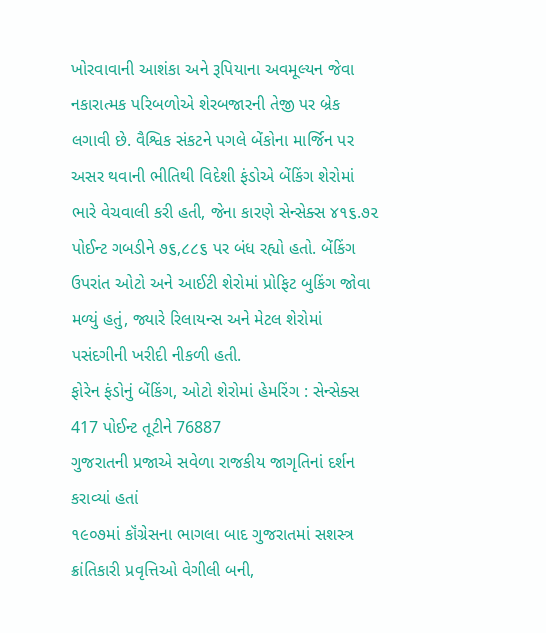ખોરવાવાની આશંકા અને રૂપિયાના અવમૂલ્યન જેવા નકારાત્મક પરિબળોએ શેરબજારની તેજી પર બ્રેક લગાવી છે. વૈશ્વિક સંકટને પગલે બેંકોના માર્જિન પર અસર થવાની ભીતિથી વિદેશી ફંડોએ બેંકિંગ શેરોમાં ભારે વેચવાલી કરી હતી, જેના કારણે સેન્સેક્સ ૪૧૬.૭૨ પોઈન્ટ ગબડીને ૭૬,૮૮૬ પર બંધ રહ્યો હતો. બેંકિંગ ઉપરાંત ઓટો અને આઈટી શેરોમાં પ્રોફિટ બુકિંગ જોવા મળ્યું હતું, જ્યારે રિલાયન્સ અને મેટલ શેરોમાં પસંદગીની ખરીદી નીકળી હતી.
ફોરેન ફંડોનું બેંકિંગ, ઓટો શેરોમાં હેમરિંગ : સેન્સેક્સ 417 પોઈન્ટ તૂટીને 76887
ગુજરાતની પ્રજાએ સવેળા રાજકીય જાગૃતિનાં દર્શન કરાવ્યાં હતાં
૧૯૦૭માં કૉંગ્રેસના ભાગલા બાદ ગુજરાતમાં સશસ્ત્ર ક્રાંતિકારી પ્રવૃત્તિઓ વેગીલી બની,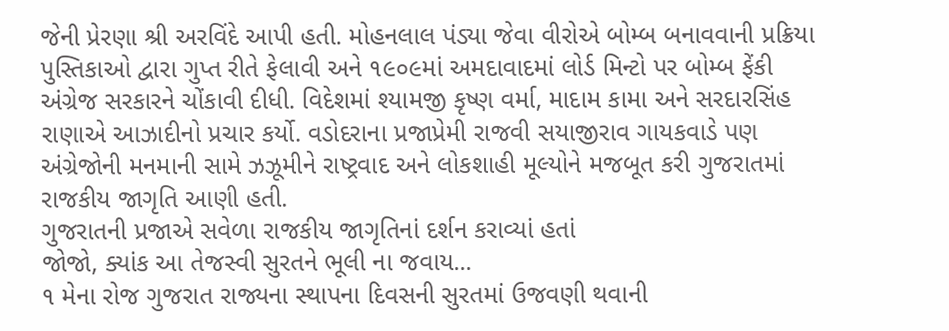જેની પ્રેરણા શ્રી અરવિંદે આપી હતી. મોહનલાલ પંડ્યા જેવા વીરોએ બોમ્બ બનાવવાની પ્રક્રિયા પુસ્તિકાઓ દ્વારા ગુપ્ત રીતે ફેલાવી અને ૧૯૦૯માં અમદાવાદમાં લોર્ડ મિન્ટો પર બોમ્બ ફેંકી અંગ્રેજ સરકારને ચોંકાવી દીધી. વિદેશમાં શ્યામજી કૃષ્ણ વર્મા, માદામ કામા અને સરદારસિંહ રાણાએ આઝાદીનો પ્રચાર કર્યો. વડોદરાના પ્રજાપ્રેમી રાજવી સયાજીરાવ ગાયકવાડે પણ અંગ્રેજોની મનમાની સામે ઝઝૂમીને રાષ્ટ્રવાદ અને લોકશાહી મૂલ્યોને મજબૂત કરી ગુજરાતમાં રાજકીય જાગૃતિ આણી હતી.
ગુજરાતની પ્રજાએ સવેળા રાજકીય જાગૃતિનાં દર્શન કરાવ્યાં હતાં
જોજો, ક્યાંક આ તેજસ્વી સુરતને ભૂલી ના જવાય...
૧ મેના રોજ ગુજરાત રાજ્યના સ્થાપના દિવસની સુરતમાં ઉજવણી થવાની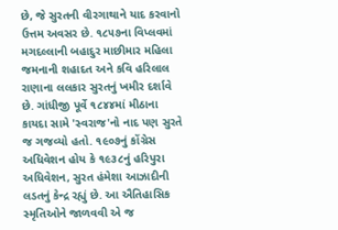છે, જે સુરતની વીરગાથાને યાદ કરવાનો ઉત્તમ અવસર છે. ૧૮૫૭ના વિપ્લવમાં મગદલ્લાની બહાદુર માછીમાર મહિલા જમનાની શહાદત અને કવિ હરિલાલ રાણાના લલકાર સુરતનું ખમીર દર્શાવે છે. ગાંધીજી પૂર્વે ૧૮૪૪માં મીઠાના કાયદા સામે 'સ્વરાજ'નો નાદ પણ સુરતે જ ગજવ્યો હતો. ૧૯૦૭નું કોંગ્રેસ અધિવેશન હોય કે ૧૯૩૮નું હરિપુરા અધિવેશન, સુરત હંમેશા આઝાદીની લડતનું કેન્દ્ર રહ્યું છે. આ ઐતિહાસિક સ્મૃતિઓને જાળવવી એ જ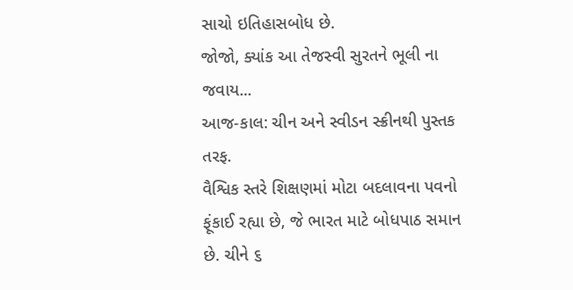સાચો ઇતિહાસબોધ છે.
જોજો, ક્યાંક આ તેજસ્વી સુરતને ભૂલી ના જવાય...
આજ-કાલ: ચીન અને સ્વીડન સ્ક્રીનથી પુસ્તક તરફ.
વૈશ્વિક સ્તરે શિક્ષણમાં મોટા બદલાવના પવનો ફૂંકાઈ રહ્યા છે, જે ભારત માટે બોધપાઠ સમાન છે. ચીને ૬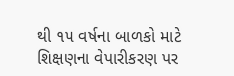થી ૧૫ વર્ષના બાળકો માટે શિક્ષણના વેપારીકરણ પર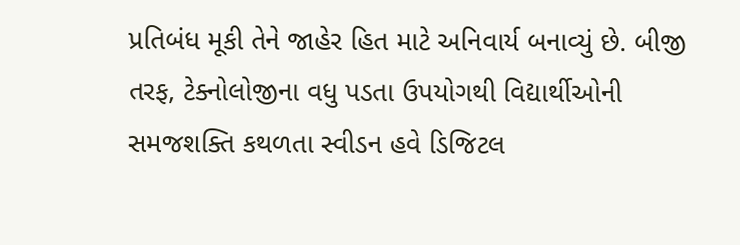પ્રતિબંધ મૂકી તેને જાહેર હિત માટે અનિવાર્ય બનાવ્યું છે. બીજી તરફ, ટેક્નોલોજીના વધુ પડતા ઉપયોગથી વિદ્યાર્થીઓની સમજશક્તિ કથળતા સ્વીડન હવે ડિજિટલ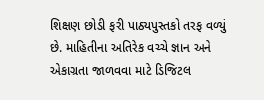શિક્ષણ છોડી ફરી પાઠ્યપુસ્તકો તરફ વળ્યું છે. માહિતીના અતિરેક વચ્ચે જ્ઞાન અને એકાગ્રતા જાળવવા માટે ડિજિટલ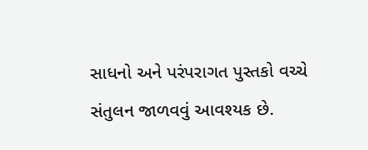સાધનો અને પરંપરાગત પુસ્તકો વચ્ચે સંતુલન જાળવવું આવશ્યક છે.